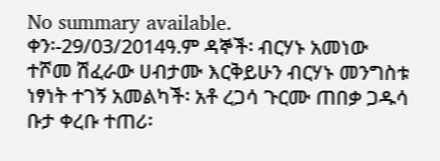No summary available.
ቀን፡-29/03/2014ዓ.ም ዳኞች፡ ብርሃኑ አመነው ተሾመ ሽፈራው ሀብታሙ እርቅይሁን ብርሃኑ መንግስቱ ነፃነት ተገኝ አመልካች፡ አቶ ረጋሳ ጉርሙ ጠበቃ ጋዱሳ ቡታ ቀረቡ ተጠሪ፡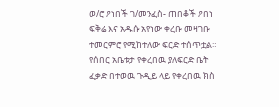ወ/ሮ ዖነበች ገ/መንፈስ- ጠበቆች ዖበነ ፍቅሬ እና አዱሱ አየነው ቀረቡ መዛገቡ ተመርምሮ የሚከተለው ፍርድ ተሰጥቷል።
የሰበር አቤቱታ የቀረበዉ ያለፍርድ ቤት ፈቃድ በተወዉ ጉዲይ ላይ የቀረበዉ ክስ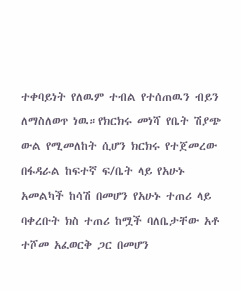ተቀባይነት የለዉም ተብል የተሰጠዉን ብይን ለማስለወጥ ነዉ።የክርክሩ መነሻ የቤት ሽያጭ ውል የሚመለከት ሲሆን ክርክሩ የተጀመረው በፋዳራል ከፍተኛ ፍ/ቤት ላይ የአሁኑ አመልካች ከሳሽ በመሆን የአሁኑ ተጠሪ ላይ ባቀረቡት ክስ ተጠሪ ከሟች ባለቤታቸው አቶ ተሾመ አፈወርቅ ጋር በመሆን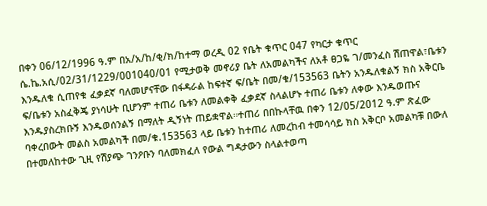በቀን 06/12/1996 ዓ.ም በአ/አ/ከ/ቂ/ክ/ከተማ ወረዲ 02 የቤት ቁጥር 047 የካርታ ቁጥር ሴ.ኬ.አሲ/02/31/1229/001040/01 የሚታወቅ መኖሪያ ቤት ለአመልካችና ለአቶ ፀጋዬ ገ/መንፈስ ሽጠዋል፣ቤቱን እንዱለቁ ሲጠየቁ ፈቃደኛ ባለመሆናቸው በፋዳራል ከፍተኛ ፍ/ቤት በመ/ቁ/153563 ቤትን አንዱለቁልኝ ክስ አቅርቤ ፍ/ቤቱን አስፈቅጄ ያነሳሁት ቢሆንም ተጠሪ ቤቱን ለመልቀቅ ፈቃደኛ ስላልሆኑ ተጠሪ ቤቱን ለቀው እንዱወጡና እንዱያስረክቡኝ እንዱወሰንልኝ በማለት ዲኝነት ጠይቋዋል።ተጠሪ በበኩላቸዉ በቀን 12/05/2012 ዓ.ም ጽፈው ባቀረበውት መልስ አመልካች በመ/ቁ.153563 ላይ ቤቱን ከተጠሪ ለመረከብ ተመሳሳይ ክስ አቅርቦ አመልካቹ በውለ በተመለከተው ጊዚ የሽያጭ ገንዖቡን ባለመክፈለ የውል ግዳታውን ስላልተወጣ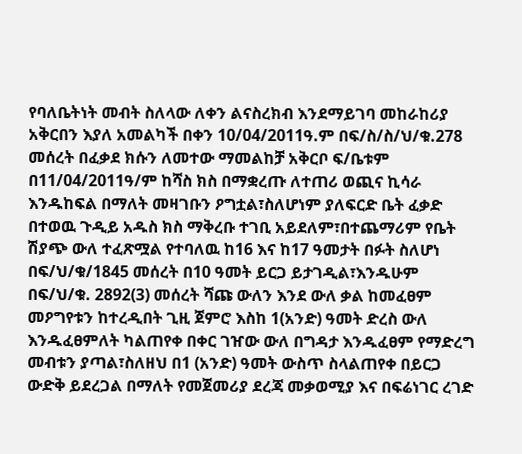የባለቤትነት መብት ስለላው ለቀን ልናስረክብ እንደማይገባ መከራከሪያ አቅርበን እያለ አመልካች በቀን 10/04/2011ዓ.ም በፍ/ስ/ስ/ህ/ቁ.278 መሰረት በፈቃደ ክሱን ለመተው ማመልከቻ አቅርቦ ፍ/ቤቱም በ11/04/2011ዓ/ም ከሻስ ክስ በማቋረጡ ለተጠሪ ወጪና ኪሳራ እንዱከፍል በማለት መዛገቡን ዖግቷል፣ስለሆነም ያለፍርድ ቤት ፈቃድ በተወዉ ጉዲይ አዱስ ክስ ማቅረቡ ተገቢ አይደለም፣በተጨማሪም የቤት ሽያጭ ውለ ተፈጽሟል የተባለዉ ከ16 እና ከ17 ዓመታት በፉት ስለሆነ በፍ/ህ/ቁ/1845 መሰረት በ10 ዓመት ይርጋ ይታገዲል፣እንዱሁም በፍ/ህ/ቁ. 2892(3) መሰረት ሻጩ ውለን እንደ ውለ ቃል ከመፈፀም መዖግየቱን ከተረዲበት ጊዚ ጀምሮ እስከ 1(አንድ) ዓመት ድረስ ውለ እንዱፈፀምለት ካልጠየቀ በቀር ገዠው ውለ በግዳታ እንዱፈፀም የማድረግ መብቱን ያጣል፣ስለዘህ በ1 (አንድ) ዓመት ውስጥ ስላልጠየቀ በይርጋ ውድቅ ይደረጋል በማለት የመጀመሪያ ደረጃ መቃወሚያ እና በፍሬነገር ረገድ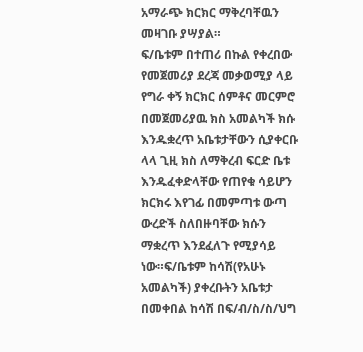አማራጭ ክርክር ማቅረባቸዉን መዛገቡ ያሣያል።
ፍ/ቤቱም በተጠሪ በኩል የቀረበው የመጀመሪያ ደረጃ መቃወሚያ ላይ የግራ ቀኝ ክርክር ሰምቶና መርምሮ በመጀመሪያዉ ክስ አመልካች ክሱ እንዱቋረጥ አቤቱታቸውን ሲያቀርቡ ላላ ጊዚ ክስ ለማቅረብ ፍርድ ቤቱ እንዱፈቀድላቸው የጠየቁ ሳይሆን ክርክሩ እየገፊ በመምጣቱ ውጣ ውረድች ስለበዙባቸው ክሱን ማቋረጥ እንደፈለጉ የሚያሳይ ነው።ፍ/ቤቱም ከሳሽ(የአሁኑ አመልካች) ያቀረቡትን አቤቱታ በመቀበል ከሳሽ በፍ/ብ/ስ/ስ/ህግ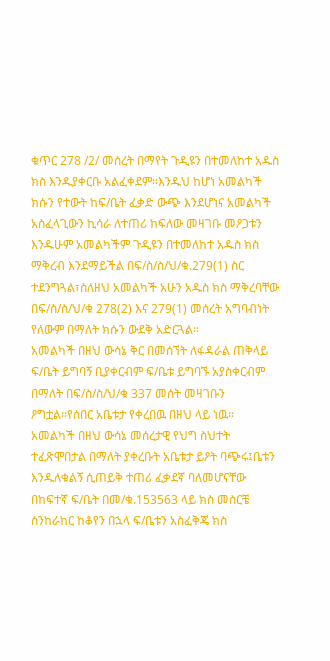ቁጥር 278 /2/ መሰረት በማየት ጉዲዩን በተመለከተ አዱስ ክስ እንዱያቀርቡ አልፈቀደም።እንዱህ ከሆነ አመልካች ክሱን የተውት ከፍ/ቤት ፈቃድ ውጭ እንደሆነና አመልካች አስፈላጊውን ኪሳራ ለተጠሪ ከፍለው መዛገቡ መዖጋቱን እንዱሁም አመልካችም ጉዲዩን በተመለከተ አዱስ ክስ ማቅረብ እንደማይችል በፍ/ስ/ስ/ህ/ቁ.279(1) ስር ተደንግጓል፣ስለዘህ አመልካች አሁን አዱስ ክስ ማቅረባቸው በፍ/ስ/ስ/ህ/ቁ 278(2) እና 279(1) መሰረት አግባብነት የለውም በማለት ክሱን ውደቅ አድርጓል።
አመልካች በዘህ ውሳኔ ቅር በመሰኘት ለፋዳራል ጠቅላይ ፍ/ቤት ይግባኝ ቢያቀርብም ፍ/ቤቱ ይግባኙ አያስቀርብም በማለት በፍ/ስ/ስ/ህ/ቁ 337 መሰት መዛገቡን ዖግቷል።የሰበር አቤቱታ የቀረበዉ በዘህ ላይ ነዉ።
አመልካች በዘህ ውሳኔ መሰረታዊ የህግ ስህተት ተፈጽሞበታል በማለት ያቀረቡት አቤቱታ ይዖት ባጭሩ፤ቤቱን እንዱለቁልኝ ሲጠይቅ ተጠሪ ፈቃደኛ ባለመሆናቸው በከፍተኛ ፍ/ቤት በመ/ቁ.153563 ላይ ክስ መስርቼ ስንከራከር ከቆየን በኋላ ፍ/ቤቱን አስፈቅጄ ክስ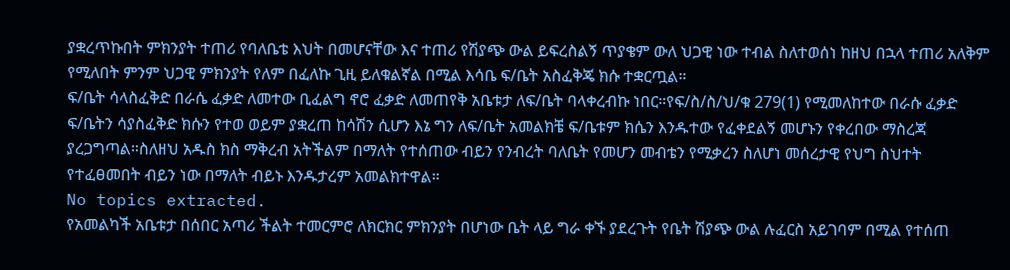ያቋረጥኩበት ምክንያት ተጠሪ የባለቤቴ እህት በመሆናቸው እና ተጠሪ የሽያጭ ውል ይፍረስልኝ ጥያቄም ውለ ህጋዊ ነው ተብል ስለተወሰነ ከዘህ በኋላ ተጠሪ አለቅም የሚለበት ምንም ህጋዊ ምክንያት የለም በፈለኩ ጊዚ ይለቁልኛል በሚል እሳቤ ፍ/ቤት አስፈቅጄ ክሱ ተቋርጧል።
ፍ/ቤት ሳላስፈቅድ በራሴ ፈቃድ ለመተው ቢፈልግ ኖሮ ፈቃድ ለመጠየቅ አቤቱታ ለፍ/ቤት ባላቀረብኩ ነበር።የፍ/ስ/ስ/ህ/ቁ 279(1) የሚመለከተው በራሱ ፈቃድ ፍ/ቤትን ሳያስፈቅድ ክሱን የተወ ወይም ያቋረጠ ከሳሽን ሲሆን እኔ ግን ለፍ/ቤት አመልክቼ ፍ/ቤቱም ክሴን እንዱተው የፈቀደልኝ መሆኑን የቀረበው ማስረጃ ያረጋግጣል።ስለዘህ አዱስ ክስ ማቅረብ አትችልም በማለት የተሰጠው ብይን የንብረት ባለቤት የመሆን መብቴን የሚቃረን ስለሆነ መሰረታዊ የህግ ስህተት የተፈፀመበት ብይን ነው በማለት ብይኑ እንዱታረም አመልክተዋል።
No topics extracted.
የአመልካች አቤቱታ በሰበር አጣሪ ችልት ተመርምሮ ለክርክር ምክንያት በሆነው ቤት ላይ ግራ ቀኙ ያደረጉት የቤት ሽያጭ ውል ሉፈርስ አይገባም በሚል የተሰጠ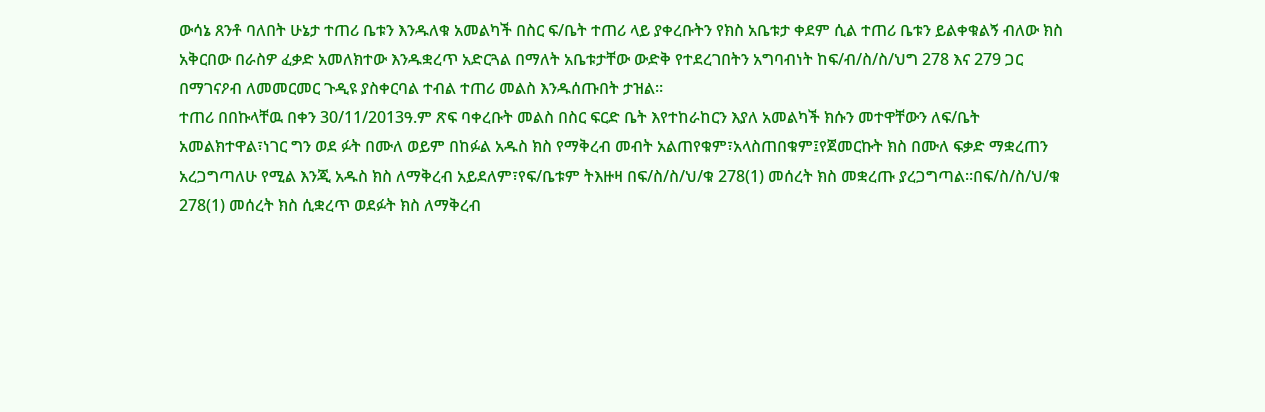ውሳኔ ጸንቶ ባለበት ሁኔታ ተጠሪ ቤቱን እንዱለቁ አመልካች በስር ፍ/ቤት ተጠሪ ላይ ያቀረቡትን የክስ አቤቱታ ቀደም ሲል ተጠሪ ቤቱን ይልቀቁልኝ ብለው ክስ አቅርበው በራስዎ ፈቃድ አመለክተው እንዱቋረጥ አድርጓል በማለት አቤቱታቸው ውድቅ የተደረገበትን አግባብነት ከፍ/ብ/ስ/ስ/ህግ 278 እና 279 ጋር በማገናዖብ ለመመርመር ጉዲዩ ያስቀርባል ተብል ተጠሪ መልስ እንዱሰጡበት ታዝል።
ተጠሪ በበኩላቸዉ በቀን 30/11/2013ዓ.ም ጽፍ ባቀረቡት መልስ በስር ፍርድ ቤት እየተከራከርን እያለ አመልካች ክሱን መተዋቸውን ለፍ/ቤት አመልክተዋል፣ነገር ግን ወደ ፉት በሙለ ወይም በከፉል አዱስ ክስ የማቅረብ መብት አልጠየቁም፣አላስጠበቁም፤የጀመርኩት ክስ በሙለ ፍቃድ ማቋረጠን አረጋግጣለሁ የሚል እንጂ አዱስ ክስ ለማቅረብ አይደለም፣የፍ/ቤቱም ትእዙዛ በፍ/ስ/ስ/ህ/ቁ 278(1) መሰረት ክስ መቋረጡ ያረጋግጣል።በፍ/ስ/ስ/ህ/ቁ 278(1) መሰረት ክስ ሲቋረጥ ወደፉት ክስ ለማቅረብ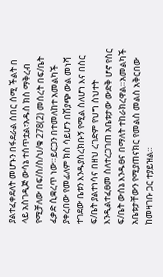ያልተፈቀደለት መሆኑን በፋደራል ሰበር ሰሚ ችልት በ
ላይ አስገዲጅ ውሳኔ ተሰጥቷል፣አዱስ ክስ ማቅረብ የሚቻለው በፍ/ስ/ስ/ህ/ቁ 278(2) መሰረት በፍ/ቤት ፈቃድ ሲቋረጥ ነው።ይርጋን በተመለከተ አመልካች ያቀረበው የመፊለም ክስ ሳይሆን በሽያጭ ውል መነሻ ተገደው ቤቱን እንዱያስረክቡኝ የሚል ስለሆነ እና በስር ፍ/ቤት ያልተነሳና በዘህ ረገድም የህግ ስህተት እንዲልተፈፀመ ስለተረጋገጠ አቤቱታው ውድቅ ሆኖ የስር ፍ/ቤት ውሰኔ እንዱፀና በማለት ተከራክረዋል።አመልካች አቤቱታቸውን የሚያጠናክር የመልስ መልስ አቅርበው ከመዛገቡ ጋር ተያይዝል።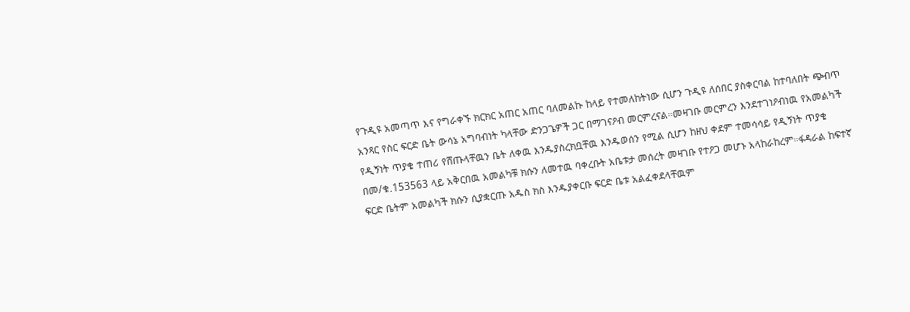የጉዲዩ አመጣጥ እና የግራቀኙ ክርክር አጠር አጠር ባለመልኩ ከላይ የተመለከትነው ሲሆን ጉዲዩ ለሰበር ያስቀርባል ከተባለበት ጭብጥ አንጻር የስር ፍርድ ቤት ውሳኔ አግባብነት ካላቸው ድንጋጌዎች ጋር በማገናዖብ መርምረናል።መዛገቡ መርምረን እንደተገነዖብነዉ የአመልካች የዲኝነት ጥያቄ ተጠሪ የሸጡላቸዉን ቤት ለቀዉ እንዱያስረክቧቸዉ እንዱወሰን የሚል ሲሆን ከዘህ ቀደም ተመሳሳይ የዲኝነት ጥያቄ በመ/ቁ.153563 ላይ አቅርበዉ አመልካቹ ክሱን ለመተዉ ባቀረቡት አቤቱታ መሰረት መዛገቡ የተዖጋ መሆኑ አላከራከረም።ፋዳራል ከፍተኛ ፍርድ ቤትም አመልካች ክሱን ሲያቋርጡ አዱስ ክስ እንዱያቀርቡ ፍርድ ቤቱ አልፈቀደላቸዉም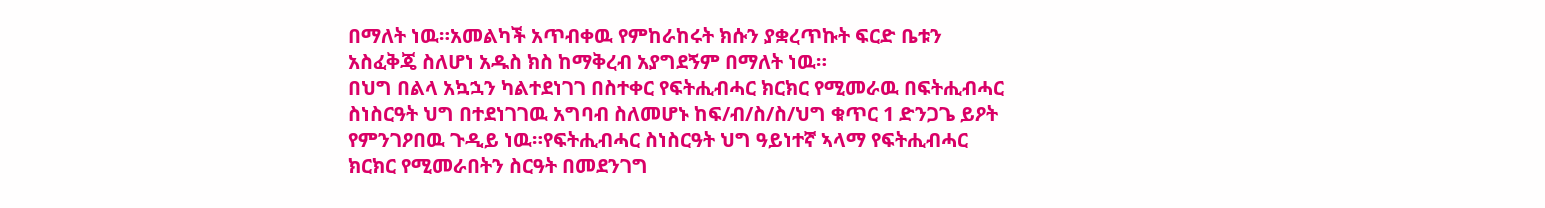በማለት ነዉ።አመልካች አጥብቀዉ የምከራከሩት ክሱን ያቋረጥኩት ፍርድ ቤቱን አስፈቅጄ ስለሆነ አዱስ ክስ ከማቅረብ አያግደኝም በማለት ነዉ።
በህግ በልላ አኳኋን ካልተደነገገ በስተቀር የፍትሒብሓር ክርክር የሚመራዉ በፍትሒብሓር ስነስርዓት ህግ በተደነገገዉ አግባብ ስለመሆኑ ከፍ/ብ/ስ/ስ/ህግ ቁጥር 1 ድንጋጌ ይዖት የምንገዖበዉ ጉዲይ ነዉ።የፍትሒብሓር ስነስርዓት ህግ ዓይነተኛ ኣላማ የፍትሒብሓር ክርክር የሚመራበትን ስርዓት በመደንገግ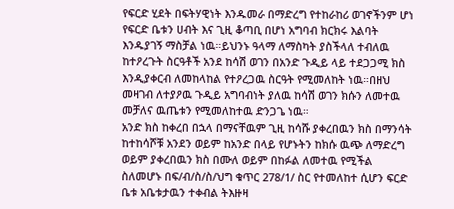የፍርድ ሂደት በፍትሃዊነት እንዱመራ በማድረግ የተከራከሪ ወገኖችንም ሆነ የፍርድ ቤቱን ሀብት እና ጊዚ ቆጣቢ በሆነ አግባብ ክርክሩ እልባት እንዱያገኝ ማስቻል ነዉ።ይህንኑ ዓላማ ለማስካት ያስችላለ ተብለዉ ከተዖረጉት ስርዓቶች አንደ ከሳሽ ወገን በአንድ ጉዲይ ላይ ተደጋጋሚ ክስ እንዲያቀርብ ለመከላከል የተዖረጋዉ ስርዓት የሚመለከት ነዉ።በዘህ መዛገብ ለተያዖዉ ጉዲይ አግባብነት ያለዉ ከሳሽ ወገን ክሱን ለመተዉ መቻለና ዉጤቱን የሚመለከተዉ ድንጋጌ ነዉ።
አንድ ክስ ከቀረበ በኋላ በማናቸዉም ጊዚ ከሳሹ ያቀረበዉን ክስ በማንሳት ከተከሳሾቹ አንደን ወይም ከአንድ በላይ የሆኑትን ከክሱ ዉጭ ለማድረግ ወይም ያቀረበዉን ክስ በሙለ ወይም በከፉል ለመተዉ የሚችል ስለመሆኑ በፍ/ብ/ስ/ስ/ህግ ቁጥር 278/1/ ስር የተመለከተ ሲሆን ፍርድ ቤቱ አቤቱታዉን ተቀብል ትእዙዛ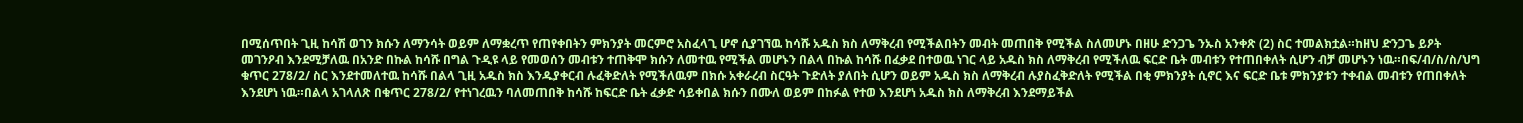በሚሰጥበት ጊዚ ከሳሽ ወገን ክሱን ለማንሳት ወይም ለማቋረጥ የጠየቀበትን ምክንያት መርምሮ አስፈላጊ ሆኖ ሲያገኘዉ ከሳሹ አዱስ ክስ ለማቅረብ የሚችልበትን መብት መጠበቅ የሚችል ስለመሆኑ በዘሁ ድንጋጌ ንኡስ አንቀጽ (2) ስር ተመልክቷል።ከዘህ ድንጋጌ ይዖት መገንዖብ እንደሚቻለዉ በአንድ በኩል ከሳሹ በግል ጉዲዩ ላይ የመወሰን መብቱን ተጠቅሞ ክሱን ለመተዉ የሚችል መሆኑን በልላ በኩል ከሳሹ በፈቃደ በተወዉ ነገር ላይ አዱስ ክስ ለማቅረብ የሚችለዉ ፍርድ ቤት መብቱን የተጠበቀለት ሲሆን ብቻ መሆኑን ነዉ።በፍ/ብ/ስ/ስ/ህግ ቁጥር 278/2/ ስር እንደተመለተዉ ከሳሹ በልላ ጊዚ አዱስ ክስ እንዱያቀርብ ሉፈቅድለት የሚችለዉም በክሱ አቀራረብ ስርዓት ጉድለት ያለበት ሲሆን ወይም አዱስ ክስ ለማቅረብ ሉያስፈቅድለት የሚችል በቂ ምክንያት ሲኖር እና ፍርድ ቤቱ ምክንያቱን ተቀብል መብቱን የጠበቀለት እንደሆነ ነዉ።በልላ አገላለጽ በቁጥር 278/2/ የተነገረዉን ባለመጠበቅ ከሳሹ ከፍርድ ቤት ፈቃድ ሳይቀበል ክሱን በሙለ ወይም በከፉል የተወ እንደሆነ አዱስ ክስ ለማቅረብ እንደማይችል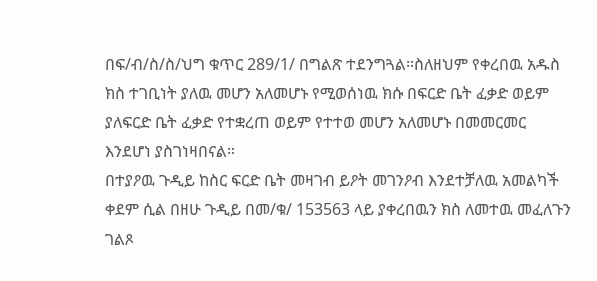በፍ/ብ/ስ/ስ/ህግ ቁጥር 289/1/ በግልጽ ተደንግጓል።ስለዘህም የቀረበዉ አዱስ ክስ ተገቢነት ያለዉ መሆን አለመሆኑ የሚወሰነዉ ክሱ በፍርድ ቤት ፈቃድ ወይም ያለፍርድ ቤት ፈቃድ የተቋረጠ ወይም የተተወ መሆን አለመሆኑ በመመርመር እንደሆነ ያስገነዛበናል።
በተያዖዉ ጉዲይ ከስር ፍርድ ቤት መዛገብ ይዖት መገንዖብ እንደተቻለዉ አመልካች ቀደም ሲል በዘሁ ጉዲይ በመ/ቁ/ 153563 ላይ ያቀረበዉን ክስ ለመተዉ መፈለጉን ገልጾ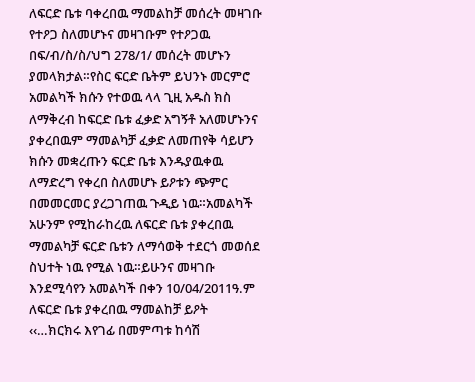ለፍርድ ቤቱ ባቀረበዉ ማመልከቻ መሰረት መዛገቡ የተዖጋ ስለመሆኑና መዛገቡም የተዖጋዉ በፍ/ብ/ስ/ስ/ህግ 278/1/ መሰረት መሆኑን ያመላክታል።የስር ፍርድ ቤትም ይህንኑ መርምሮ አመልካች ክሱን የተወዉ ላላ ጊዚ አዱስ ክስ ለማቅረብ ከፍርድ ቤቱ ፈቃድ አግኝቶ አለመሆኑንና ያቀረበዉም ማመልካቻ ፈቃድ ለመጠየቅ ሳይሆን ክሱን መቋረጡን ፍርድ ቤቱ እንዱያዉቀዉ ለማድረግ የቀረበ ስለመሆኑ ይዖቱን ጭምር በመመርመር ያረጋገጠዉ ጉዲይ ነዉ።አመልካች አሁንም የሚከራከረዉ ለፍርድ ቤቱ ያቀረበዉ ማመልካቻ ፍርድ ቤቱን ለማሳወቅ ተደርጎ መወሰደ ስህተት ነዉ የሚል ነዉ።ይሁንና መዛገቡ እንደሚሳየን አመልካች በቀን 10/04/2011ዓ.ም ለፍርድ ቤቱ ያቀረበዉ ማመልከቻ ይዖት ‹‹…ክርክሩ እየገፊ በመምጣቱ ከሳሽ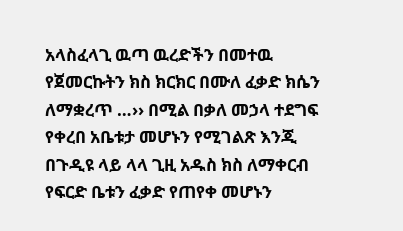አላስፈላጊ ዉጣ ዉረድችን በመተዉ የጀመርኩትን ክስ ክርክር በሙለ ፈቃድ ክሴን ለማቋረጥ …›› በሚል በቃለ መኃላ ተደግፍ የቀረበ አቤቱታ መሆኑን የሚገልጽ እንጂ በጉዲዩ ላይ ላላ ጊዚ አዱስ ክስ ለማቀርብ የፍርድ ቤቱን ፈቃድ የጠየቀ መሆኑን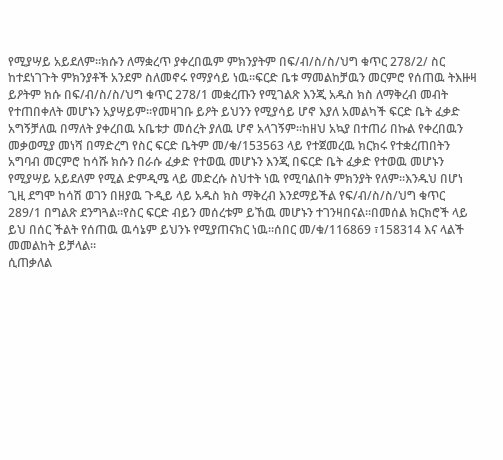የሚያሣይ አይደለም።ክሱን ለማቋረጥ ያቀረበዉም ምክንያትም በፍ/ብ/ስ/ስ/ህግ ቁጥር 278/2/ ስር ከተደነገጉት ምክንያቶች አንደም ስለመኖሩ የማያሳይ ነዉ።ፍርድ ቤቱ ማመልከቻዉን መርምሮ የሰጠዉ ትእዙዛ ይዖትም ክሱ በፍ/ብ/ስ/ስ/ህግ ቁጥር 278/1 መቋረጡን የሚገልጽ እንጂ አዱስ ክስ ለማቅረብ መብት የተጠበቀለት መሆኑን አያሣይም።የመዛገቡ ይዖት ይህንን የሚያሳይ ሆኖ እያለ አመልካች ፍርድ ቤት ፈቃድ አግኝቻለዉ በማለት ያቀረበዉ አቤቱታ መሰረት ያለዉ ሆኖ አላገኝም።ከዘህ አኳያ በተጠሪ በኩል የቀረበዉን መቃወሚያ መነሻ በማድረግ የስር ፍርድ ቤትም መ/ቁ/153563 ላይ የተጀመረዉ ክርክሩ የተቋረጠበትን አግባብ መርምሮ ከሳሹ ክሱን በራሱ ፈቃድ የተወዉ መሆኑን እንጂ በፍርድ ቤት ፈቃድ የተወዉ መሆኑን የሚያሣይ አይደለም የሚል ድምዲሜ ላይ መድረሱ ስህተት ነዉ የሚባልበት ምክንያት የለም።እንዱህ በሆነ ጊዚ ደግሞ ከሳሽ ወገን በዘያዉ ጉዲይ ላይ አዱስ ክስ ማቅረብ እንደማይችል የፍ/ብ/ስ/ስ/ህግ ቁጥር 289/1 በግልጽ ደንግጓል።የስር ፍርድ ብይን መሰረቱም ይኸዉ መሆኑን ተገንዛበናል።በመሰል ክርክሮች ላይ ይህ በሰር ችልት የሰጠዉ ዉሳኔም ይህንኑ የሚያጠናክር ነዉ።ሰበር መ/ቁ/116869 ፣158314 እና ላልች መመልከት ይቻላል።
ሲጠቃለል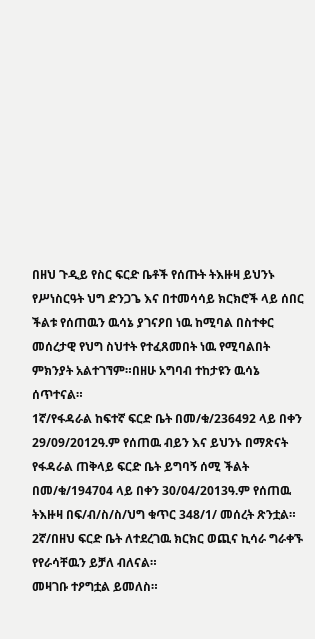በዘህ ጉዲይ የስር ፍርድ ቤቶች የሰጡት ትእዙዛ ይህንኑ የሥነስርዓት ህግ ድንጋጌ እና በተመሳሳይ ክርክሮች ላይ ሰበር ችልቱ የሰጠዉን ዉሳኔ ያገናዖበ ነዉ ከሚባል በስተቀር መሰረታዊ የህግ ስህተት የተፈጸመበት ነዉ የሚባልበት ምክንያት አልተገኘም።በዘሁ አግባብ ተከታዩን ዉሳኔ ሰጥተናል።
1ኛ/የፋዳራል ከፍተኛ ፍርድ ቤት በመ/ቁ/236492 ላይ በቀን 29/09/2012ዓ.ም የሰጠዉ ብይን እና ይህንኑ በማጽናት የፋዳራል ጠቅላይ ፍርድ ቤት ይግባኝ ሰሚ ችልት በመ/ቁ/194704 ላይ በቀን 30/04/2013ዓ.ም የሰጠዉ ትእዙዛ በፍ/ብ/ስ/ስ/ህግ ቁጥር 348/1/ መሰረት ጽንቷል።
2ኛ/በዘህ ፍርድ ቤት ለተደረገዉ ክርክር ወጪና ኪሳራ ግራቀኙ የየራሳቸዉን ይቻለ ብለናል።
መዛገቡ ተዖግቷል ይመለስ።